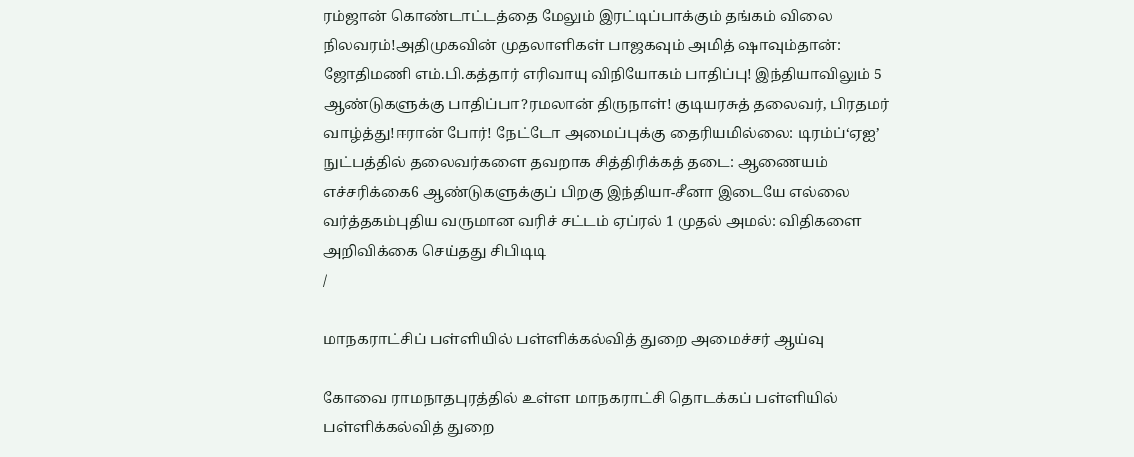ரம்ஜான் கொண்டாட்டத்தை மேலும் இரட்டிப்பாக்கும் தங்கம் விலை நிலவரம்!அதிமுகவின் முதலாளிகள் பாஜகவும் அமித் ஷாவும்தான்: ஜோதிமணி எம்.பி.கத்தார் எரிவாயு விநியோகம் பாதிப்பு! இந்தியாவிலும் 5 ஆண்டுகளுக்கு பாதிப்பா?ரமலான் திருநாள்! குடியரசுத் தலைவர், பிரதமர் வாழ்த்து!ஈரான் போர்! நேட்டோ அமைப்புக்கு தைரியமில்லை: டிரம்ப்‘ஏஐ’ நுட்பத்தில் தலைவர்களை தவறாக சித்திரிக்கத் தடை: ஆணையம் எச்சரிக்கை6 ஆண்டுகளுக்குப் பிறகு இந்தியா-சீனா இடையே எல்லை வர்த்தகம்புதிய வருமான வரிச் சட்டம் ஏப்ரல் 1 முதல் அமல்: விதிகளை அறிவிக்கை செய்தது சிபிடிடி
/

மாநகராட்சிப் பள்ளியில் பள்ளிக்கல்வித் துறை அமைச்சர் ஆய்வு

கோவை ராமநாதபுரத்தில் உள்ள மாநகராட்சி தொடக்கப் பள்ளியில் பள்ளிக்கல்வித் துறை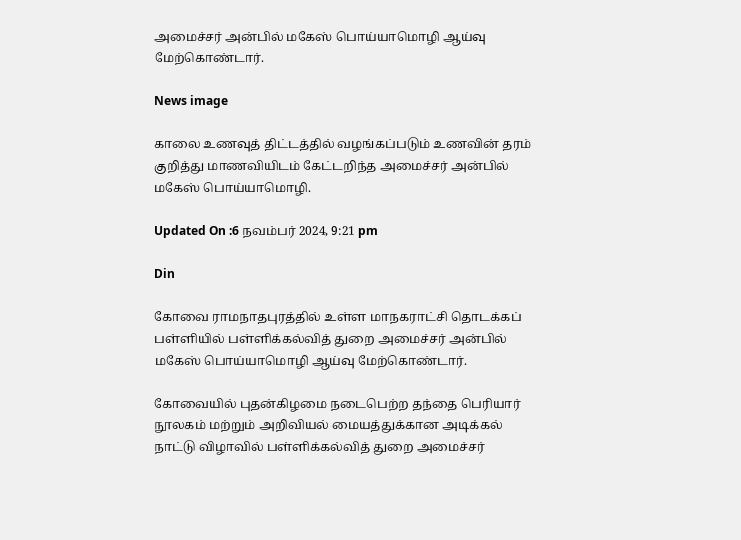அமைச்சர் அன்பில் மகேஸ் பொய்யாமொழி ஆய்வு மேற்கொண்டார்.

News image

காலை உணவுத் திட்டத்தில் வழங்கப்படும் உணவின் தரம் குறித்து மாணவியிடம் கேட்டறிந்த அமைச்சர் அன்பில் மகேஸ் பொய்யாமொழி.

Updated On :6 நவம்பர் 2024, 9:21 pm

Din

கோவை ராமநாதபுரத்தில் உள்ள மாநகராட்சி தொடக்கப் பள்ளியில் பள்ளிக்கல்வித் துறை அமைச்சர் அன்பில் மகேஸ் பொய்யாமொழி ஆய்வு மேற்கொண்டார்.

கோவையில் புதன்கிழமை நடைபெற்ற தந்தை பெரியார் நூலகம் மற்றும் அறிவியல் மையத்துக்கான அடிக்கல் நாட்டு விழாவில் பள்ளிக்கல்வித் துறை அமைச்சர்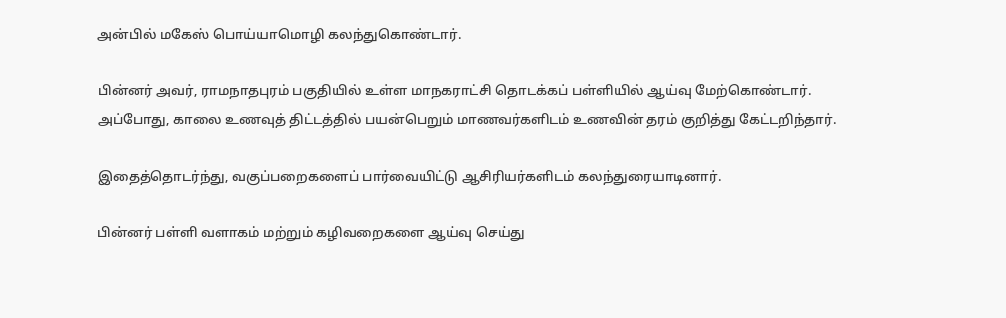அன்பில் மகேஸ் பொய்யாமொழி கலந்துகொண்டார்.

பின்னர் அவர், ராமநாதபுரம் பகுதியில் உள்ள மாநகராட்சி தொடக்கப் பள்ளியில் ஆய்வு மேற்கொண்டார். அப்போது, காலை உணவுத் திட்டத்தில் பயன்பெறும் மாணவர்களிடம் உணவின் தரம் குறித்து கேட்டறிந்தார்.

இதைத்தொடர்ந்து, வகுப்பறைகளைப் பார்வையிட்டு ஆசிரியர்களிடம் கலந்துரையாடினார்.

பின்னர் பள்ளி வளாகம் மற்றும் கழிவறைகளை ஆய்வு செய்து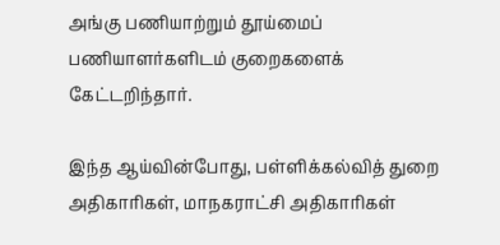அங்கு பணியாற்றும் தூய்மைப் பணியாளர்களிடம் குறைகளைக் கேட்டறிந்தார்.

இந்த ஆய்வின்போது, பள்ளிக்கல்வித் துறை அதிகாரிகள், மாநகராட்சி அதிகாரிகள்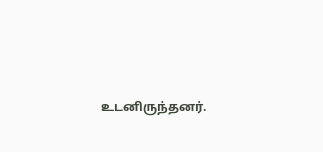உடனிருந்தனர்.